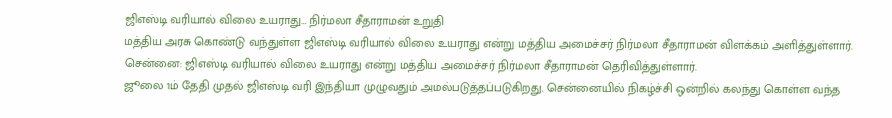ஜிஎஸ்டி வரியால் விலை உயராது… நிர்மலா சீதாராமன் உறுதி
மத்திய அரசு கொண்டு வந்துள்ள ஜிஎஸ்டி வரியால் விலை உயராது என்று மத்திய அமைச்சர் நிர்மலா சீதாராமன் விளக்கம் அளித்துள்ளார்.
சென்னை: ஜிஎஸ்டி வரியால் விலை உயராது என்று மத்திய அமைச்சர் நிர்மலா சீதாராமன் தெரிவித்துள்ளார்.
ஜூலை 1ம் தேதி முதல் ஜிஎஸ்டி வரி இந்தியா முழுவதும் அமல்படுத்தப்படுகிறது. சென்னையில் நிகழ்ச்சி ஒன்றில் கலந்து கொள்ள வந்த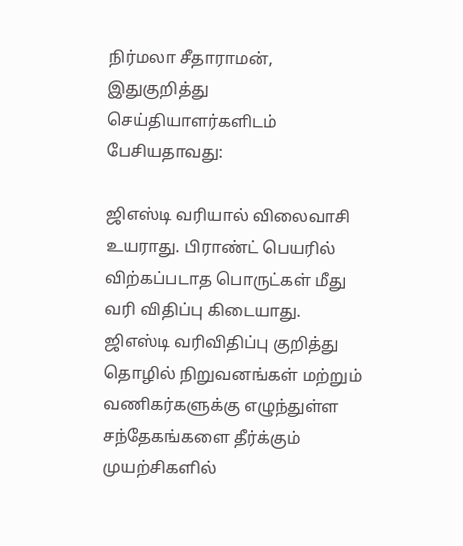நிர்மலா சீதாராமன், இதுகுறித்து செய்தியாளர்களிடம் பேசியதாவது:

ஜிஎஸ்டி வரியால் விலைவாசி உயராது. பிராண்ட் பெயரில் விற்கப்படாத பொருட்கள் மீது வரி விதிப்பு கிடையாது.
ஜிஎஸ்டி வரிவிதிப்பு குறித்து தொழில் நிறுவனங்கள் மற்றும் வணிகர்களுக்கு எழுந்துள்ள சந்தேகங்களை தீர்க்கும் முயற்சிகளில்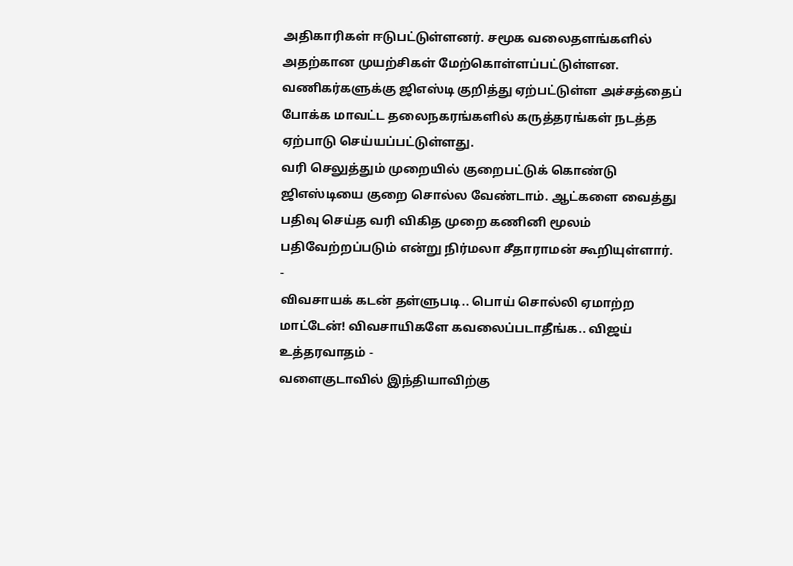அதிகாரிகள் ஈடுபட்டுள்ளனர். சமூக வலைதளங்களில் அதற்கான முயற்சிகள் மேற்கொள்ளப்பட்டுள்ளன.
வணிகர்களுக்கு ஜிஎஸ்டி குறித்து ஏற்பட்டுள்ள அச்சத்தைப் போக்க மாவட்ட தலைநகரங்களில் கருத்தரங்கள் நடத்த ஏற்பாடு செய்யப்பட்டுள்ளது.
வரி செலுத்தும் முறையில் குறைபட்டுக் கொண்டு ஜிஎஸ்டியை குறை சொல்ல வேண்டாம். ஆட்களை வைத்து பதிவு செய்த வரி விகித முறை கணினி மூலம் பதிவேற்றப்படும் என்று நிர்மலா சீதாராமன் கூறியுள்ளார்.
-
விவசாயக் கடன் தள்ளுபடி.. பொய் சொல்லி ஏமாற்ற மாட்டேன்! விவசாயிகளே கவலைப்படாதீங்க.. விஜய் உத்தரவாதம் -
வளைகுடாவில் இந்தியாவிற்கு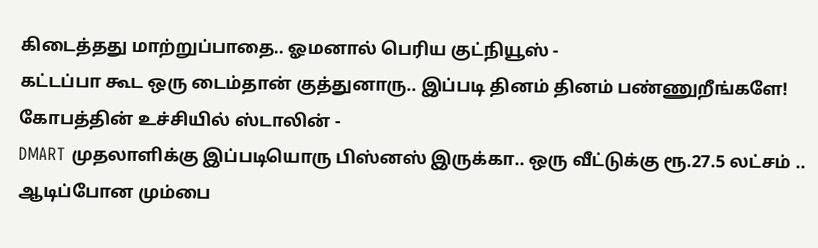கிடைத்தது மாற்றுப்பாதை.. ஓமனால் பெரிய குட்நியூஸ் -
கட்டப்பா கூட ஒரு டைம்தான் குத்துனாரு.. இப்படி தினம் தினம் பண்ணுறீங்களே! கோபத்தின் உச்சியில் ஸ்டாலின் -
DMART முதலாளிக்கு இப்படியொரு பிஸ்னஸ் இருக்கா.. ஒரு வீட்டுக்கு ரூ.27.5 லட்சம் .. ஆடிப்போன மும்பை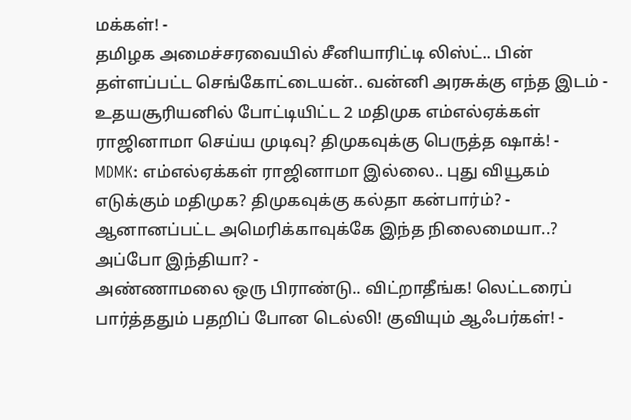மக்கள்! -
தமிழக அமைச்சரவையில் சீனியாரிட்டி லிஸ்ட்.. பின் தள்ளப்பட்ட செங்கோட்டையன்.. வன்னி அரசுக்கு எந்த இடம் -
உதயசூரியனில் போட்டியிட்ட 2 மதிமுக எம்எல்ஏக்கள் ராஜினாமா செய்ய முடிவு? திமுகவுக்கு பெருத்த ஷாக்! -
MDMK: எம்எல்ஏக்கள் ராஜினாமா இல்லை.. புது வியூகம் எடுக்கும் மதிமுக? திமுகவுக்கு கல்தா கன்பார்ம்? -
ஆனானப்பட்ட அமெரிக்காவுக்கே இந்த நிலைமையா..? அப்போ இந்தியா? -
அண்ணாமலை ஒரு பிராண்டு.. விட்றாதீங்க! லெட்டரைப் பார்த்ததும் பதறிப் போன டெல்லி! குவியும் ஆஃபர்கள்! -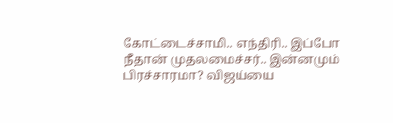கோட்டைச்சாமி.. எந்திரி.. இப்போ நீதான் முதலமைச்சர்.. இன்னமும் பிரச்சாரமா? விஜய்யை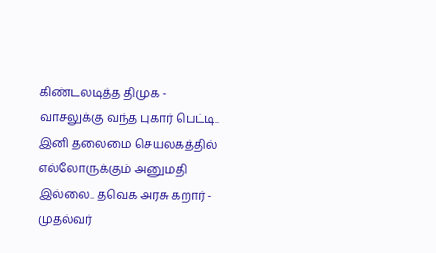கிண்டலடித்த திமுக -
வாசலுக்கு வந்த புகார் பெட்டி.. இனி தலைமை செயலகத்தில் எல்லோருக்கும் அனுமதி இல்லை.. தவெக அரசு கறார் -
முதல்வர்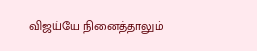விஜய்யே நினைத்தாலும்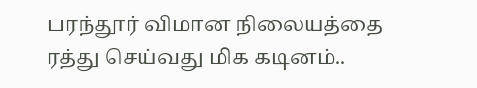பரந்தூர் விமான நிலையத்தை ரத்து செய்வது மிக கடினம்..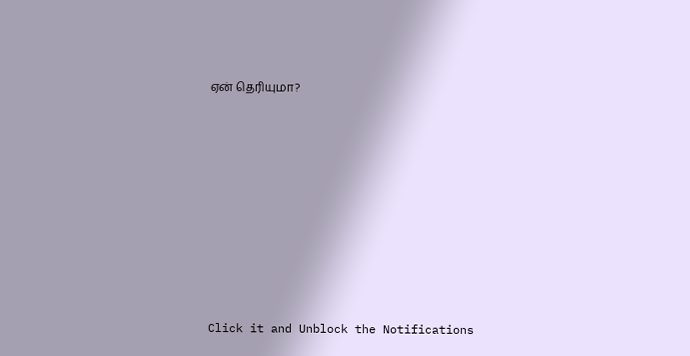ஏன் தெரியுமா?












Click it and Unblock the Notifications